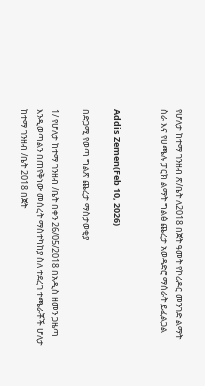የሆለታ ከተማ ገንዘብ ጽ/ቤት ለ2018 በጀት ዓመት የኮሪዶር መንገድ ልማት ስራ እና የሀጫሉ ፓርክ ልማት ግልፅ ጨረታ አወዳድሮ ማሰራት ይፈልጋል


Addis Zemen(Feb 10, 2026)

በድጋሚ የወጣ ግልጽ ጨረታ ማስታወቂያ

1/ የሆለታ ከተማ ገንዘብ /ቤት በቀን 26/05/2018 በአዲስ ዘመን ጋዜጣ እንዲወጣልን በጠየቅነው መሰረት ማስተካከያ ስለ ተደረገ ተጫራቾች ሆለታ ከተማ ገንዘብ /ቤት 2018 በጀት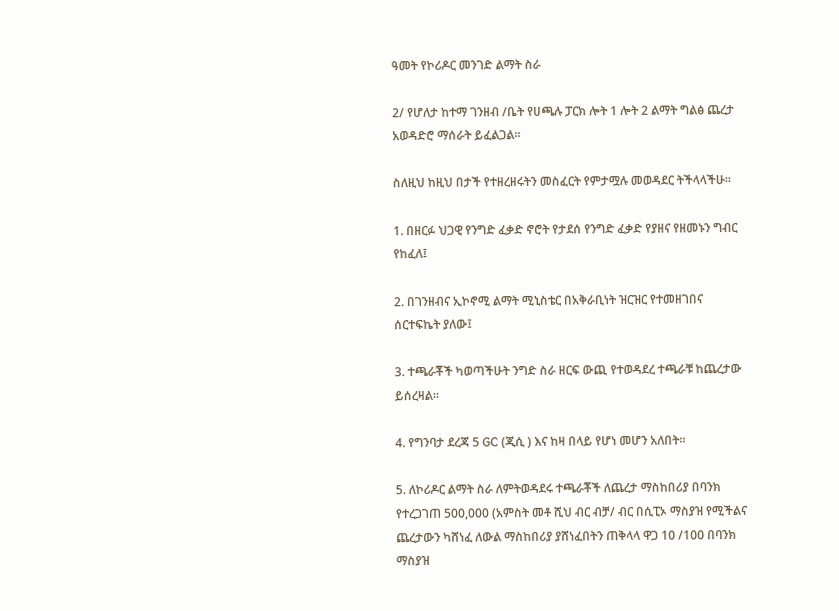ዓመት የኮሪዶር መንገድ ልማት ስራ

2/ የሆለታ ከተማ ገንዘብ /ቤት የሀጫሉ ፓርክ ሎት 1 ሎት 2 ልማት ግልፅ ጨረታ አወዳድሮ ማሰራት ይፈልጋል።

ስለዚህ ከዚህ በታች የተዘረዘሩትን መስፈርት የምታሟሉ መወዳደር ትችላላችሁ።

1. በዘርፉ ህጋዊ የንግድ ፈቃድ ኖሮት የታደሰ የንግድ ፈቃድ የያዘና የዘመኑን ግብር የከፈለ፤

2. በገንዘብና ኢኮኖሚ ልማት ሚኒስቴር በአቅራቢነት ዝርዝር የተመዘገበና ሰርተፍኬት ያለው፤

3. ተጫራቾች ካወጣችሁት ንግድ ስራ ዘርፍ ውጪ የተወዳደረ ተጫራቹ ከጨረታው ይሰረዛል።

4. የግንባታ ደረጃ 5 GC (ጂሲ ) እና ከዛ በላይ የሆነ መሆን አለበት።

5. ለኮሪዶር ልማት ስራ ለምትወዳደሩ ተጫራቾች ለጨረታ ማስከበሪያ በባንክ የተረጋገጠ 500,000 (አምስት መቶ ሺህ ብር ብቻ/ ብር በሲፒኦ ማስያዝ የሚችልና ጨረታውን ካሸነፈ ለውል ማስከበሪያ ያሸነፈበትን ጠቅላላ ዋጋ 10 /100 በባንክ ማስያዝ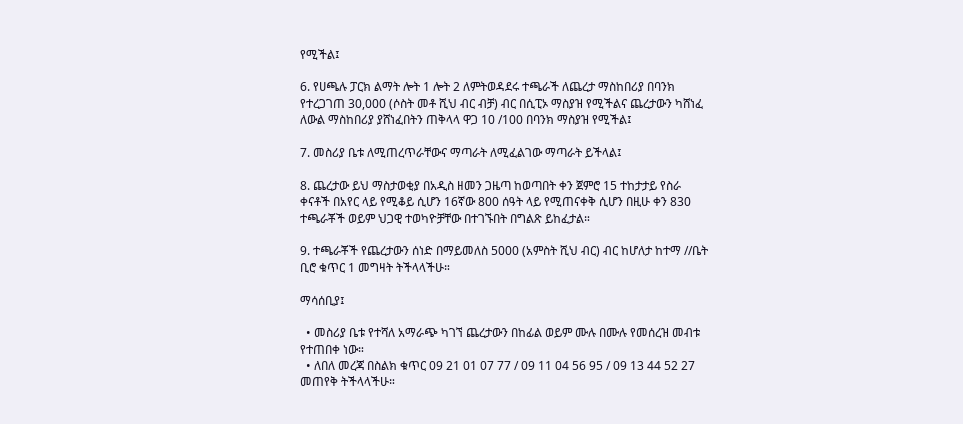የሚችል፤

6. የሀጫሉ ፓርክ ልማት ሎት 1 ሎት 2 ለምትወዳደሩ ተጫራች ለጨረታ ማስከበሪያ በባንክ የተረጋገጠ 30,000 (ሶስት መቶ ሺህ ብር ብቻ) ብር በሲፒኦ ማስያዝ የሚችልና ጨረታውን ካሸነፈ ለውል ማስከበሪያ ያሸነፈበትን ጠቅላላ ዋጋ 10 /100 በባንክ ማስያዝ የሚችል፤

7. መስሪያ ቤቱ ለሚጠረጥራቸውና ማጣራት ለሚፈልገው ማጣራት ይችላል፤

8. ጨረታው ይህ ማስታወቂያ በአዲስ ዘመን ጋዜጣ ከወጣበት ቀን ጀምሮ 15 ተከታታይ የስራ ቀናቶች በአየር ላይ የሚቆይ ሲሆን 16ኛው 800 ሰዓት ላይ የሚጠናቀቅ ሲሆን በዚሁ ቀን 830 ተጫራቾች ወይም ህጋዊ ተወካዮቻቸው በተገኙበት በግልጽ ይከፈታል።

9. ተጫራቾች የጨረታውን ሰነድ በማይመለስ 5000 (አምስት ሺህ ብር) ብር ከሆለታ ከተማ //ቤት ቢሮ ቁጥር 1 መግዛት ትችላላችሁ።

ማሳሰቢያ፤

  • መስሪያ ቤቱ የተሻለ አማራጭ ካገኘ ጨረታውን በከፊል ወይም ሙሉ በሙሉ የመሰረዝ መብቱ የተጠበቀ ነው።
  • ለበለ መረጃ በስልክ ቁጥር 09 21 01 07 77 / 09 11 04 56 95 / 09 13 44 52 27 መጠየቅ ትችላላችሁ።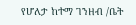የሆለታ ከተማ ገንዘብ /ቤት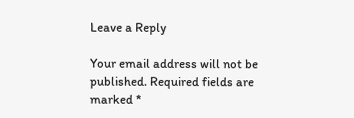Leave a Reply

Your email address will not be published. Required fields are marked *